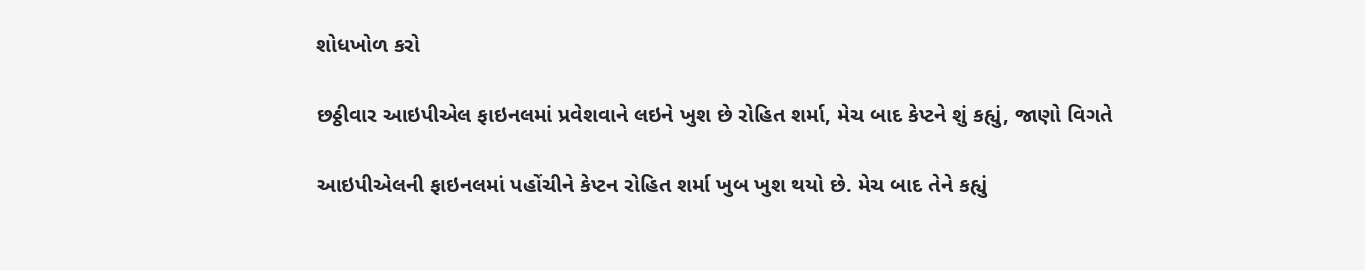શોધખોળ કરો

છઠ્ઠીવાર આઇપીએલ ફાઇનલમાં પ્રવેશવાને લઇને ખુશ છે રોહિત શર્મા, મેચ બાદ કેપ્ટને શું કહ્યું, જાણો વિગતે

આઇપીએલની ફાઇનલમાં પહોંચીને કેપ્ટન રોહિત શર્મા ખુબ ખુશ થયો છે. મેચ બાદ તેને કહ્યું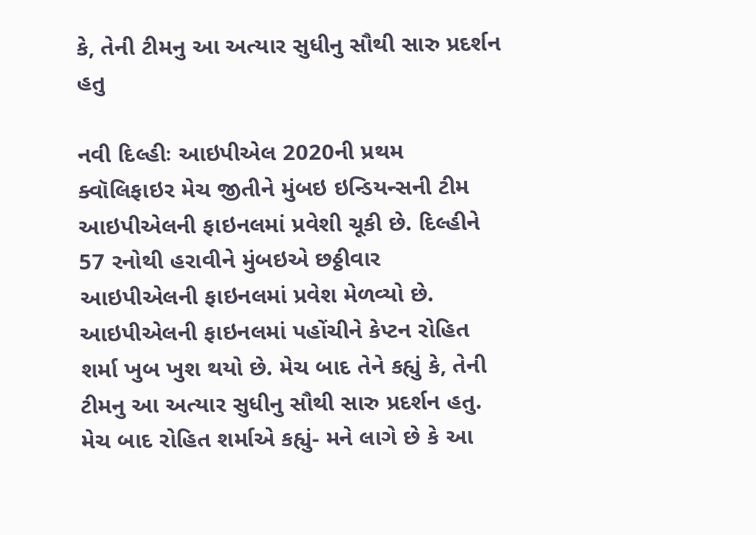કે, તેની ટીમનુ આ અત્યાર સુધીનુ સૌથી સારુ પ્રદર્શન હતુ

નવી દિલ્હીઃ આઇપીએલ 2020ની પ્રથમ ક્વૉલિફાઇર મેચ જીતીને મુંબઇ ઇન્ડિયન્સની ટીમ આઇપીએલની ફાઇનલમાં પ્રવેશી ચૂકી છે. દિલ્હીને 57 રનોથી હરાવીને મુંબઇએ છઠ્ઠીવાર આઇપીએલની ફાઇનલમાં પ્રવેશ મેળવ્યો છે. આઇપીએલની ફાઇનલમાં પહોંચીને કેપ્ટન રોહિત શર્મા ખુબ ખુશ થયો છે. મેચ બાદ તેને કહ્યું કે, તેની ટીમનુ આ અત્યાર સુધીનુ સૌથી સારુ પ્રદર્શન હતુ. મેચ બાદ રોહિત શર્માએ કહ્યું- મને લાગે છે કે આ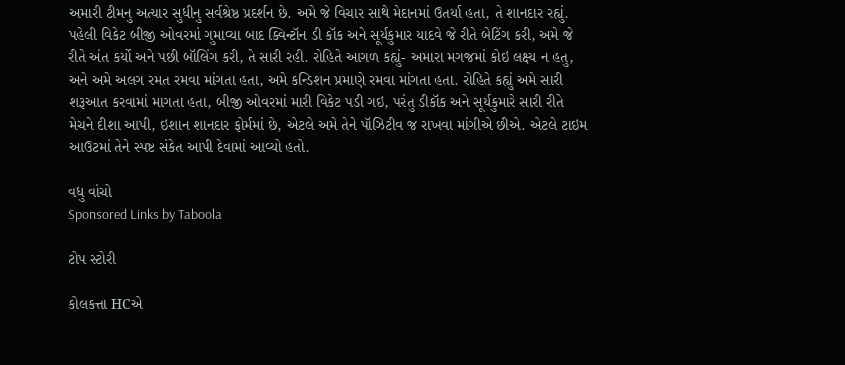અમારી ટીમનુ અત્યાર સુધીનુ સર્વશ્રેષ્ઠ પ્રદર્શન છે. અમે જે વિચાર સાથે મેદાનમાં ઉતર્યા હતા, તે શાનદાર રહ્યું. પહેલી વિકેટ બીજી ઓવરમાં ગુમાવ્યા બાદ ક્વિન્ટૉન ડી કૉક અને સૂર્યકુમાર યાદવે જે રીતે બેટિંગ કરી, અમે જે રીતે અંત કર્યો અને પછી બૉલિંગ કરી, તે સારી રહી. રોહિતે આગળ કહ્યું- અમારા મગજમાં કોઇ લક્ષ્ય ન હતુ, અને અમે અલગ રમત રમવા માંગતા હતા, અમે કન્ડિશન પ્રમાણે રમવા માંગતા હતા. રોહિતે કહ્યું અમે સારી શરૂઆત કરવામાં માગતા હતા, બીજી ઓવરમાં મારી વિકેટ પડી ગઇ, પરંતુ ડીકૉક અને સૂર્યકુમારે સારી રીતે મેચને દીશા આપી, ઇશાન શાનદાર ફોર્મમાં છે, એટલે અમે તેને પૉઝિટીવ જ રાખવા માંગીએ છીએ. એટલે ટાઇમ આઉટમાં તેને સ્પષ્ટ સંકેત આપી દેવામાં આવ્યો હતો.

વધુ વાંચો
Sponsored Links by Taboola

ટોપ સ્ટોરી

કોલકત્તા HCએ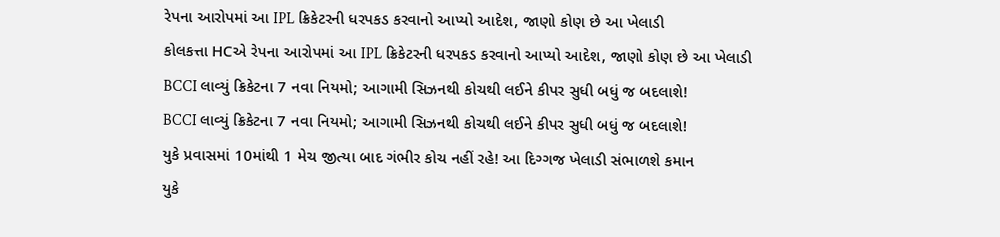રેપના આરોપમાં આ IPL ક્રિકેટરની ધરપકડ કરવાનો આપ્યો આદેશ, જાણો કોણ છે આ ખેલાડી
કોલકત્તા HCએ રેપના આરોપમાં આ IPL ક્રિકેટરની ધરપકડ કરવાનો આપ્યો આદેશ, જાણો કોણ છે આ ખેલાડી
BCCI લાવ્યું ક્રિકેટના 7 નવા નિયમો; આગામી સિઝનથી કોચથી લઈને કીપર સુધી બધું જ બદલાશે!
BCCI લાવ્યું ક્રિકેટના 7 નવા નિયમો; આગામી સિઝનથી કોચથી લઈને કીપર સુધી બધું જ બદલાશે!
યુકે પ્રવાસમાં 10માંથી 1 મેચ જીત્યા બાદ ગંભીર કોચ નહીં રહે! આ દિગ્ગજ ખેલાડી સંભાળશે કમાન
યુકે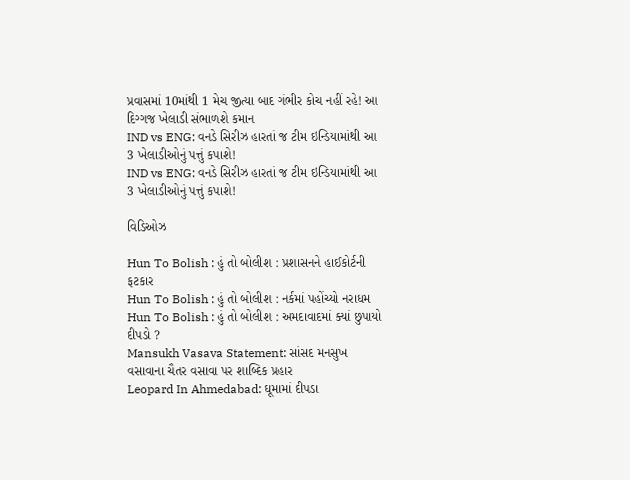પ્રવાસમાં 10માંથી 1 મેચ જીત્યા બાદ ગંભીર કોચ નહીં રહે! આ દિગ્ગજ ખેલાડી સંભાળશે કમાન
IND vs ENG: વનડે સિરીઝ હારતાં જ ટીમ ઇન્ડિયામાંથી આ 3 ખેલાડીઓનું પત્તું કપાશે!
IND vs ENG: વનડે સિરીઝ હારતાં જ ટીમ ઇન્ડિયામાંથી આ 3 ખેલાડીઓનું પત્તું કપાશે!

વિડિઓઝ

Hun To Bolish : હું તો બોલીશ : પ્રશાસનને હાઈકોર્ટની ફટકાર
Hun To Bolish : હું તો બોલીશ : નર્કમાં પહોંચ્યો નરાધમ
Hun To Bolish : હું તો બોલીશ : અમદાવાદમાં ક્યાં છુપાયો દીપડો ?
Mansukh Vasava Statement: સાંસદ મનસુખ વસાવાના ચૈતર વસાવા પર શાબ્દિક પ્રહાર
Leopard In Ahmedabad: ઘૂમામાં દીપડા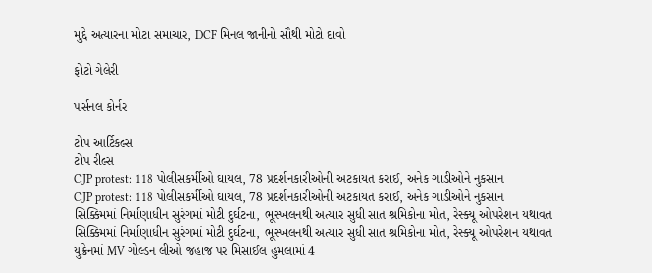મુદ્દે અત્યારના મોટા સમાચાર, DCF મિનલ જાનીનો સૌથી મોટો દાવો

ફોટો ગેલેરી

પર્સનલ કોર્નર

ટોપ આર્ટિકલ્સ
ટોપ રીલ્સ
CJP protest: 118 પોલીસકર્મીઓ ઘાયલ, 78 પ્રદર્શનકારીઓની અટકાયત કરાઈ, અનેક ગાડીઓને નુકસાન
CJP protest: 118 પોલીસકર્મીઓ ઘાયલ, 78 પ્રદર્શનકારીઓની અટકાયત કરાઈ, અનેક ગાડીઓને નુકસાન
સિક્કિમમાં નિર્માણાધીન સુરંગમાં મોટી દુર્ઘટના, ભૂસ્ખલનથી અત્યાર સુધી સાત શ્રમિકોના મોત, રેસ્ક્યૂ ઓપરેશન યથાવત
સિક્કિમમાં નિર્માણાધીન સુરંગમાં મોટી દુર્ઘટના, ભૂસ્ખલનથી અત્યાર સુધી સાત શ્રમિકોના મોત, રેસ્ક્યૂ ઓપરેશન યથાવત
યુક્રેનમાં MV ગોલ્ડન લીઓ જહાજ પર મિસાઈલ હુમલામાં 4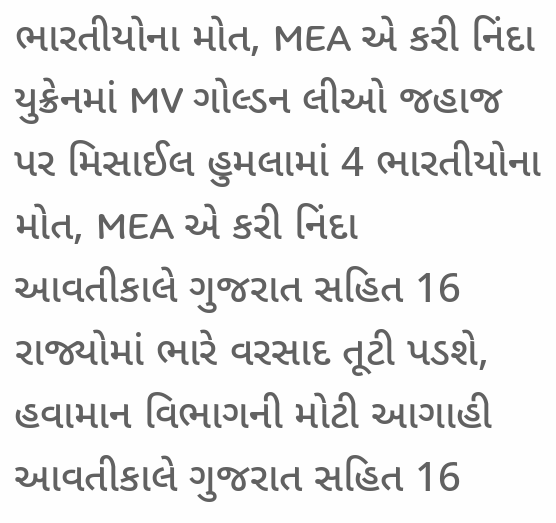ભારતીયોના મોત, MEA એ કરી નિંદા
યુક્રેનમાં MV ગોલ્ડન લીઓ જહાજ પર મિસાઈલ હુમલામાં 4 ભારતીયોના મોત, MEA એ કરી નિંદા
આવતીકાલે ગુજરાત સહિત 16 રાજ્યોમાં ભારે વરસાદ તૂટી પડશે, હવામાન વિભાગની મોટી આગાહી
આવતીકાલે ગુજરાત સહિત 16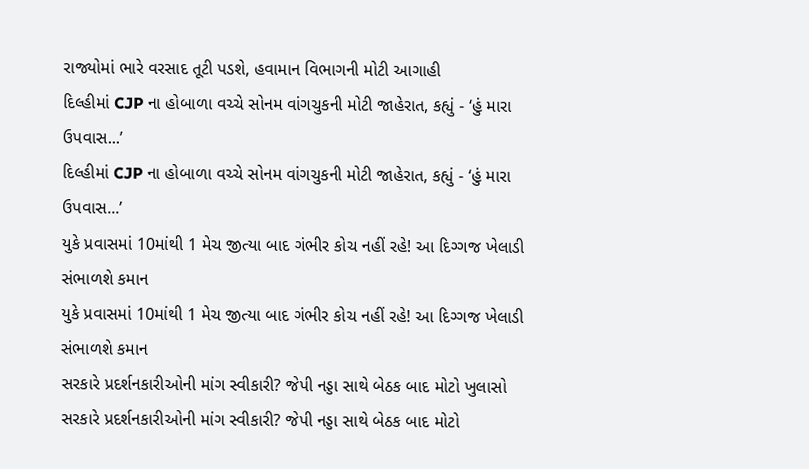રાજ્યોમાં ભારે વરસાદ તૂટી પડશે, હવામાન વિભાગની મોટી આગાહી
દિલ્હીમાં CJP ના હોબાળા વચ્ચે સોનમ વાંગચુકની મોટી જાહેરાત, કહ્યું - ‘હું મારા ઉપવાસ...’
દિલ્હીમાં CJP ના હોબાળા વચ્ચે સોનમ વાંગચુકની મોટી જાહેરાત, કહ્યું - ‘હું મારા ઉપવાસ...’
યુકે પ્રવાસમાં 10માંથી 1 મેચ જીત્યા બાદ ગંભીર કોચ નહીં રહે! આ દિગ્ગજ ખેલાડી સંભાળશે કમાન
યુકે પ્રવાસમાં 10માંથી 1 મેચ જીત્યા બાદ ગંભીર કોચ નહીં રહે! આ દિગ્ગજ ખેલાડી સંભાળશે કમાન
સરકારે પ્રદર્શનકારીઓની માંગ સ્વીકારી? જેપી નડ્ડા સાથે બેઠક બાદ મોટો ખુલાસો
સરકારે પ્રદર્શનકારીઓની માંગ સ્વીકારી? જેપી નડ્ડા સાથે બેઠક બાદ મોટો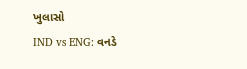ખુલાસો
IND vs ENG: વનડે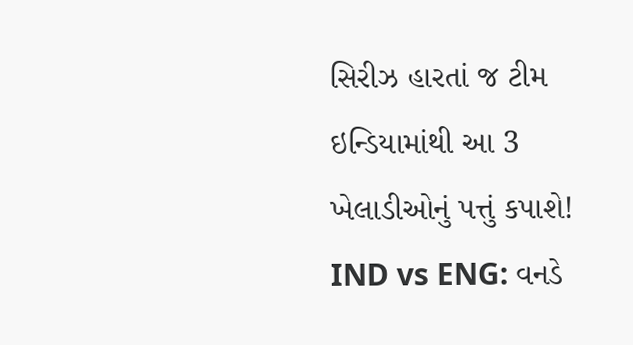સિરીઝ હારતાં જ ટીમ ઇન્ડિયામાંથી આ 3 ખેલાડીઓનું પત્તું કપાશે!
IND vs ENG: વનડે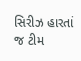સિરીઝ હારતાં જ ટીમ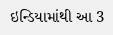ઇન્ડિયામાંથી આ 3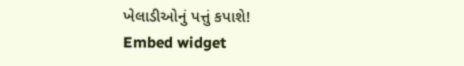ખેલાડીઓનું પત્તું કપાશે!
Embed widget